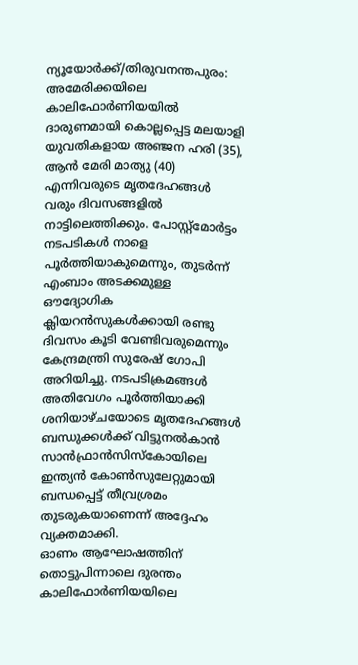ന്യൂയോർക്ക്/തിരുവനന്തപുരം: അമേരിക്കയിലെ കാലിഫോർണിയയിൽ ദാരുണമായി കൊല്ലപ്പെട്ട മലയാളി യുവതികളായ അഞ്ജന ഹരി (35), ആൻ മേരി മാത്യു (40) എന്നിവരുടെ മൃതദേഹങ്ങൾ വരും ദിവസങ്ങളിൽ നാട്ടിലെത്തിക്കും. പോസ്റ്റ്മോർട്ടം നടപടികൾ നാളെ പൂർത്തിയാകുമെന്നും, തുടർന്ന് എംബാം അടക്കമുള്ള ഔദ്യോഗിക ക്ലിയറൻസുകൾക്കായി രണ്ടു ദിവസം കൂടി വേണ്ടിവരുമെന്നും കേന്ദ്രമന്ത്രി സുരേഷ് ഗോപി അറിയിച്ചു. നടപടിക്രമങ്ങൾ അതിവേഗം പൂർത്തിയാക്കി ശനിയാഴ്ചയോടെ മൃതദേഹങ്ങൾ ബന്ധുക്കൾക്ക് വിട്ടുനൽകാൻ സാൻഫ്രാൻസിസ്കോയിലെ ഇന്ത്യൻ കോൺസുലേറ്റുമായി ബന്ധപ്പെട്ട് തീവ്രശ്രമം തുടരുകയാണെന്ന് അദ്ദേഹം വ്യക്തമാക്കി.
ഓണം ആഘോഷത്തിന് തൊട്ടുപിന്നാലെ ദുരന്തം
കാലിഫോർണിയയിലെ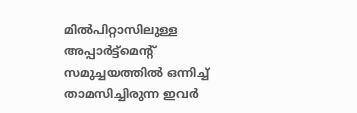മിൽപിറ്റാസിലുള്ള അപ്പാർട്ട്മെൻ്റ് സമുച്ചയത്തിൽ ഒന്നിച്ച് താമസിച്ചിരുന്ന ഇവർ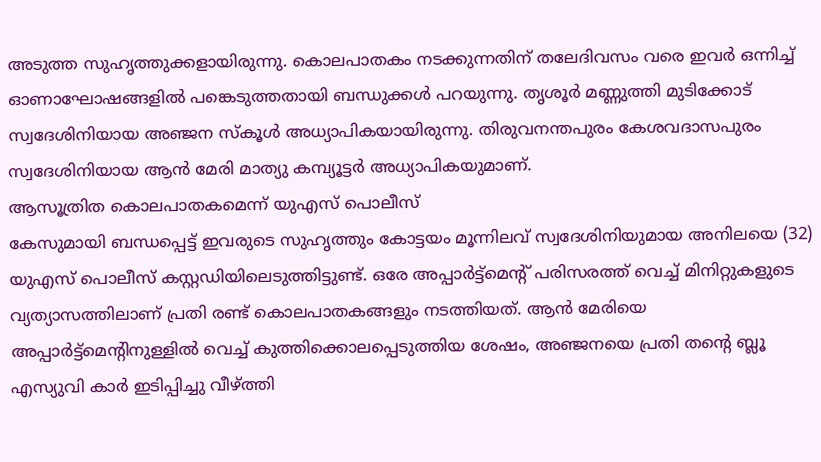അടുത്ത സുഹൃത്തുക്കളായിരുന്നു. കൊലപാതകം നടക്കുന്നതിന് തലേദിവസം വരെ ഇവർ ഒന്നിച്ച് ഓണാഘോഷങ്ങളിൽ പങ്കെടുത്തതായി ബന്ധുക്കൾ പറയുന്നു. തൃശൂർ മണ്ണുത്തി മുടിക്കോട് സ്വദേശിനിയായ അഞ്ജന സ്കൂൾ അധ്യാപികയായിരുന്നു. തിരുവനന്തപുരം കേശവദാസപുരം സ്വദേശിനിയായ ആൻ മേരി മാത്യു കമ്പ്യൂട്ടർ അധ്യാപികയുമാണ്.
ആസൂത്രിത കൊലപാതകമെന്ന് യുഎസ് പൊലീസ്
കേസുമായി ബന്ധപ്പെട്ട് ഇവരുടെ സുഹൃത്തും കോട്ടയം മൂന്നിലവ് സ്വദേശിനിയുമായ അനിലയെ (32) യുഎസ് പൊലീസ് കസ്റ്റഡിയിലെടുത്തിട്ടുണ്ട്. ഒരേ അപ്പാർട്ട്മെൻ്റ് പരിസരത്ത് വെച്ച് മിനിറ്റുകളുടെ വ്യത്യാസത്തിലാണ് പ്രതി രണ്ട് കൊലപാതകങ്ങളും നടത്തിയത്. ആൻ മേരിയെ അപ്പാർട്ട്മെന്റിനുള്ളിൽ വെച്ച് കുത്തിക്കൊലപ്പെടുത്തിയ ശേഷം, അഞ്ജനയെ പ്രതി തൻ്റെ ബ്ലൂ എസ്യുവി കാർ ഇടിപ്പിച്ചു വീഴ്ത്തി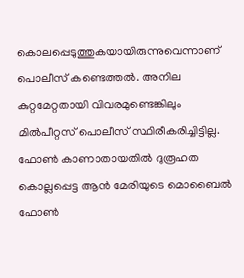കൊലപ്പെടുത്തുകയായിരുന്നുവെന്നാണ് പൊലീസ് കണ്ടെത്തൽ. അനില കുറ്റമേറ്റതായി വിവരമുണ്ടെങ്കിലും മിൽപീറ്റസ് പൊലീസ് സ്ഥിരീകരിച്ചിട്ടില്ല.
ഫോൺ കാണാതായതിൽ ദുരൂഹത
കൊല്ലപ്പെട്ട ആൻ മേരിയുടെ മൊബൈൽ ഫോൺ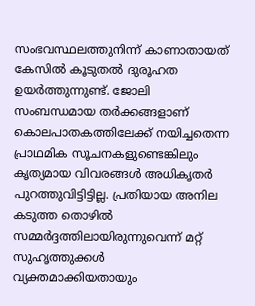സംഭവസ്ഥലത്തുനിന്ന് കാണാതായത് കേസിൽ കൂടുതൽ ദുരൂഹത ഉയർത്തുന്നുണ്ട്. ജോലി സംബന്ധമായ തർക്കങ്ങളാണ് കൊലപാതകത്തിലേക്ക് നയിച്ചതെന്ന പ്രാഥമിക സൂചനകളുണ്ടെങ്കിലും കൃത്യമായ വിവരങ്ങൾ അധികൃതർ പുറത്തുവിട്ടിട്ടില്ല. പ്രതിയായ അനില കടുത്ത തൊഴിൽ സമ്മർദ്ദത്തിലായിരുന്നുവെന്ന് മറ്റ് സുഹൃത്തുക്കൾ വ്യക്തമാക്കിയതായും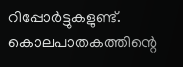റിപ്പോർട്ടുകളുണ്ട്. കൊലപാതകത്തിന്റെ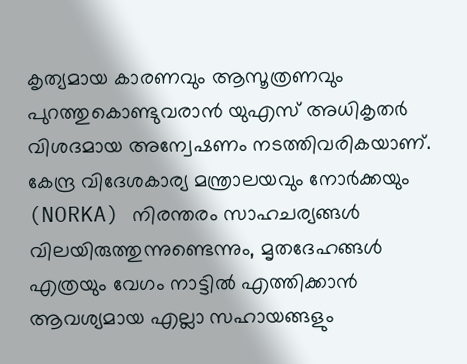കൃത്യമായ കാരണവും ആസൂത്രണവും പുറത്തുകൊണ്ടുവരാൻ യുഎസ് അധികൃതർ വിശദമായ അന്വേഷണം നടത്തിവരികയാണ്.
കേന്ദ്ര വിദേശകാര്യ മന്ത്രാലയവും നോർക്കയും (NORKA) നിരന്തരം സാഹചര്യങ്ങൾ വിലയിരുത്തുന്നുണ്ടെന്നും, മൃതദേഹങ്ങൾ എത്രയും വേഗം നാട്ടിൽ എത്തിക്കാൻ ആവശ്യമായ എല്ലാ സഹായങ്ങളും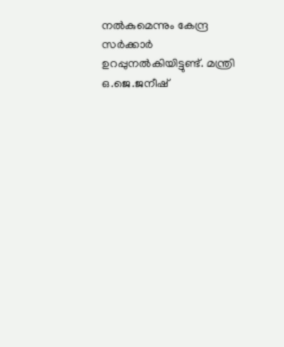നൽകുമെന്നും കേന്ദ്ര സർക്കാർ ഉറപ്പുനൽകിയിട്ടുണ്ട്. മന്ത്രി ഒ.ജെ.ജനീഷ്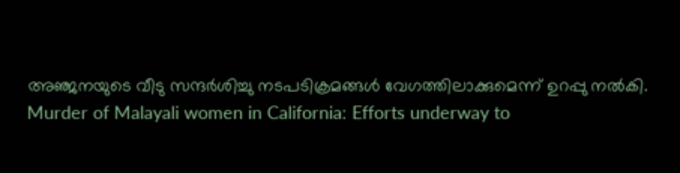അഞ്ജനയുടെ വീടു സന്ദർശിച്ചു നടപടിക്രമങ്ങൾ വേഗത്തിലാക്കുമെന്ന് ഉറപ്പു നൽകി.
Murder of Malayali women in California: Efforts underway to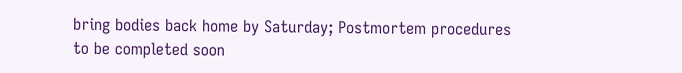bring bodies back home by Saturday; Postmortem procedures to be completed soon